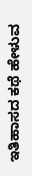ಇತಿಹಾಸದ ಕಥೆ ಹೇಳುವ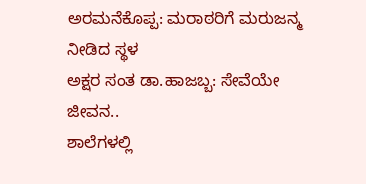ಅರಮನೆಕೊಪ್ಪ: ಮರಾಠರಿಗೆ ಮರುಜನ್ಮ ನೀಡಿದ ಸ್ಥಳ
ಅಕ್ಷರ ಸಂತ ಡಾ.ಹಾಜಬ್ಬ: ಸೇವೆಯೇ ಜೀವನ..
ಶಾಲೆಗಳಲ್ಲಿ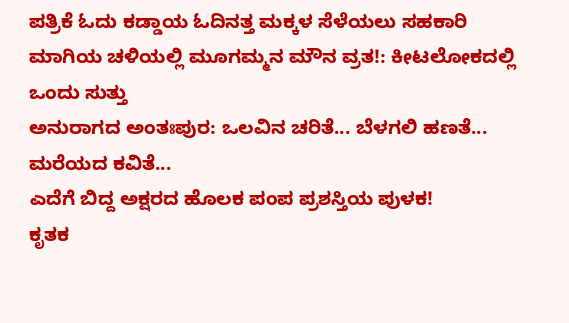ಪತ್ರಿಕೆ ಓದು ಕಡ್ಡಾಯ ಓದಿನತ್ತ ಮಕ್ಕಳ ಸೆಳೆಯಲು ಸಹಕಾರಿ
ಮಾಗಿಯ ಚಳಿಯಲ್ಲಿ ಮೂಗಮ್ಮನ ಮೌನ ವ್ರತ!: ಕೀಟಲೋಕದಲ್ಲಿ ಒಂದು ಸುತ್ತು
ಅನುರಾಗದ ಅಂತಃಪುರ: ಒಲವಿನ ಚರಿತೆ... ಬೆಳಗಲಿ ಹಣತೆ... ಮರೆಯದ ಕವಿತೆ...
ಎದೆಗೆ ಬಿದ್ದ ಅಕ್ಷರದ ಹೊಲಕ ಪಂಪ ಪ್ರಶಸ್ತಿಯ ಪುಳಕ!
ಕೃತಕ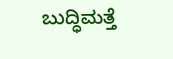ಬುದ್ಧಿಮತ್ತೆ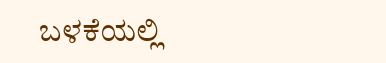ಬಳಕೆಯಲ್ಲಿ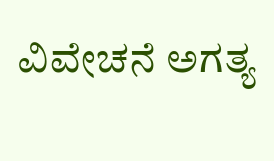ವಿವೇಚನೆ ಅಗತ್ಯ